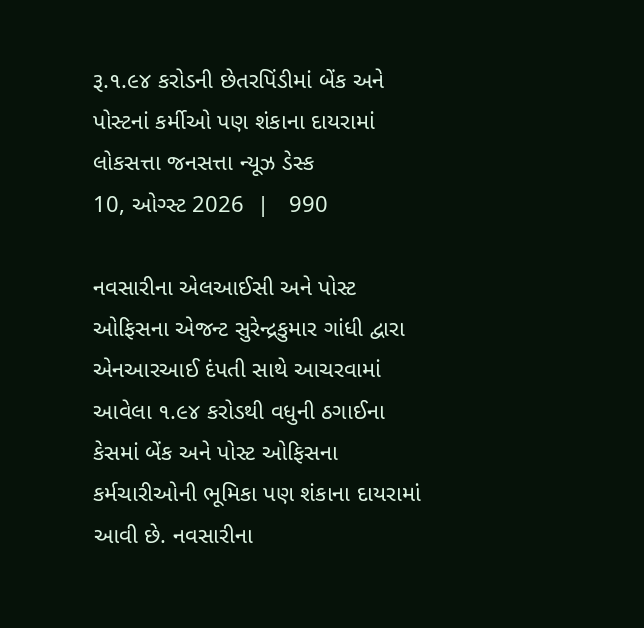રૂ.૧.૯૪ કરોડની છેતરપિંડીમાં બેંક અને પોસ્ટનાં કર્મીઓ પણ શંકાના દાયરામાં
લોકસત્તા જનસત્તા ન્યૂઝ ડેસ્ક
10, ઓગ્સ્ટ 2026  |   990

નવસારીના એલઆઈસી અને પોસ્ટ ઓફિસના એજન્ટ સુરેન્દ્રકુમાર ગાંધી દ્વારા એનઆરઆઈ દંપતી સાથે આચરવામાં આવેલા ૧.૯૪ કરોડથી વધુની ઠગાઈના કેસમાં બેંક અને પોસ્ટ ઓફિસના કર્મચારીઓની ભૂમિકા પણ શંકાના દાયરામાં આવી છે. નવસારીના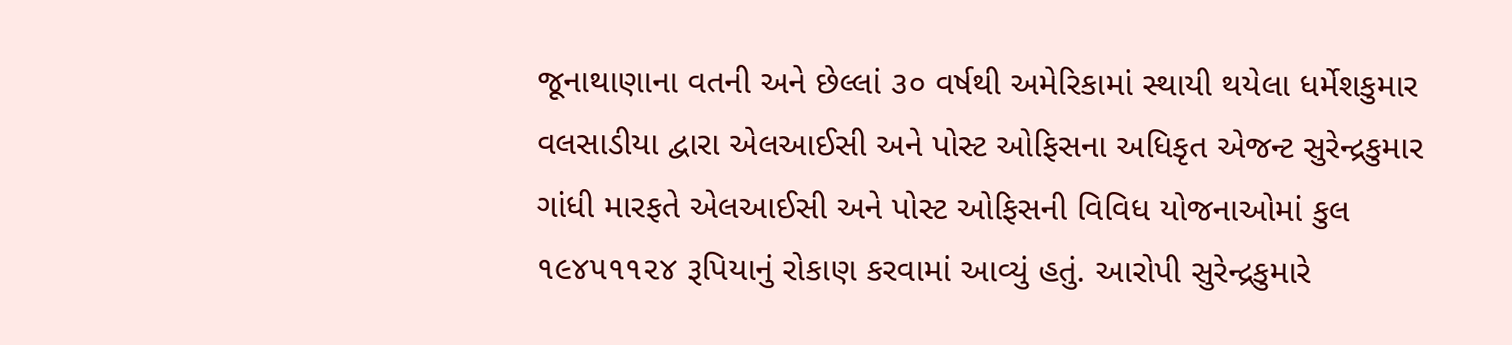જૂનાથાણાના વતની અને છેલ્લાં ૩૦ વર્ષથી અમેરિકામાં સ્થાયી થયેલા ધર્મેશકુમાર વલસાડીયા દ્વારા એલઆઈસી અને પોસ્ટ ઓફિસના અધિકૃત એજન્ટ સુરેન્દ્રકુમાર ગાંધી મારફતે એલઆઈસી અને પોસ્ટ ઓફિસની વિવિધ યોજનાઓમાં કુલ ૧૯૪૫૧૧૨૪ રૂપિયાનું રોકાણ કરવામાં આવ્યું હતું. આરોપી સુરેન્દ્રકુમારે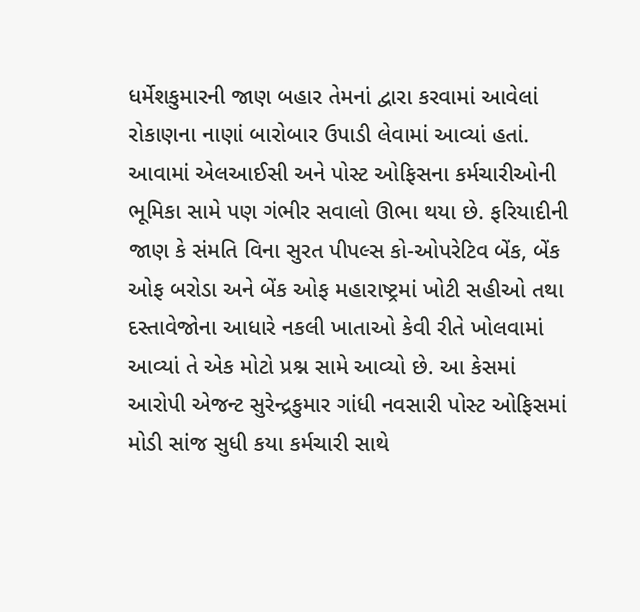ધર્મેશકુમારની જાણ બહાર તેમનાં દ્વારા કરવામાં આવેલાં રોકાણના નાણાં બારોબાર ઉપાડી લેવામાં આવ્યાં હતાં. આવામાં એલઆઈસી અને પોસ્ટ ઓફિસના કર્મચારીઓની ભૂમિકા સામે પણ ગંભીર સવાલો ઊભા થયા છે. ફરિયાદીની જાણ કે સંમતિ વિના સુરત પીપલ્સ કો-ઓપરેટિવ બેંક, બેંક ઓફ બરોડા અને બેંક ઓફ મહારાષ્ટ્રમાં ખોટી સહીઓ તથા દસ્તાવેજોના આધારે નકલી ખાતાઓ કેવી રીતે ખોલવામાં આવ્યાં તે એક મોટો પ્રશ્ન સામે આવ્યો છે. આ કેસમાં આરોપી એજન્ટ સુરેન્દ્રકુમાર ગાંધી નવસારી પોસ્ટ ઓફિસમાં મોડી સાંજ સુધી કયા કર્મચારી સાથે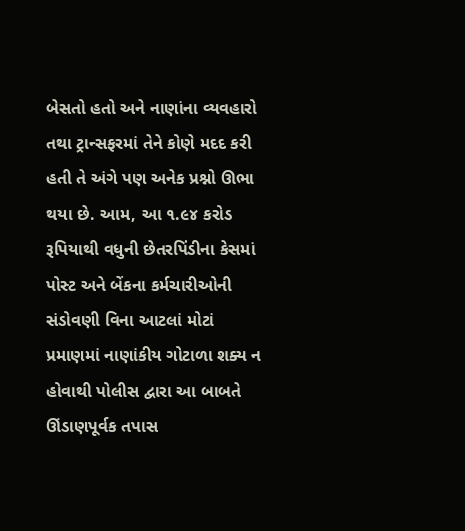બેસતો હતો અને નાણાંના વ્યવહારો તથા ટ્રાન્સફરમાં તેને કોણે મદદ કરી હતી તે અંગે પણ અનેક પ્રશ્નો ઊભા થયા છે. આમ, આ ૧.૯૪ કરોડ રૂપિયાથી વધુની છેતરપિંડીના કેસમાં પોસ્ટ અને બેંકના કર્મચારીઓની સંડોવણી વિના આટલાં મોટાં પ્રમાણમાં નાણાંકીય ગોટાળા શક્ય ન હોવાથી પોલીસ દ્વારા આ બાબતે ઊંડાણપૂર્વક તપાસ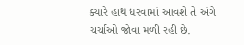ક્યારે હાથ ધરવામાં આવશે તે અંગે ચર્ચાઓ જોવા મળી રહી છે.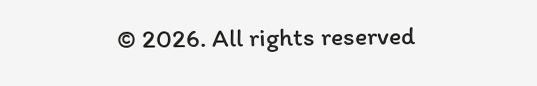© 2026. All rights reserved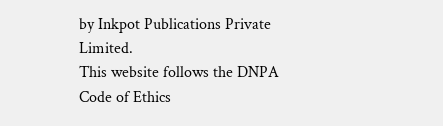by Inkpot Publications Private Limited.
This website follows the DNPA Code of Ethics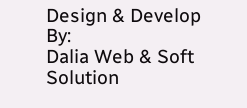Design & Develop By:
Dalia Web & Soft Solution